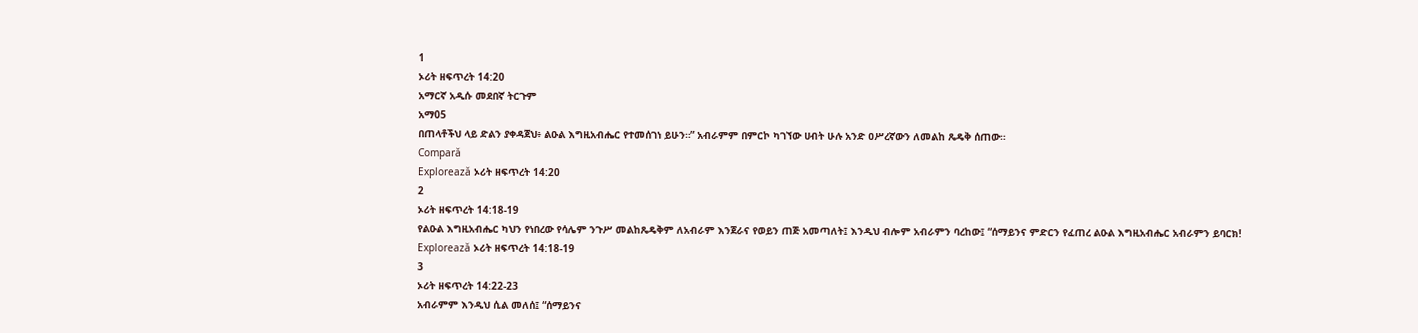1
ኦሪት ዘፍጥረት 14:20
አማርኛ አዲሱ መደበኛ ትርጉም
አማ05
በጠላቶችህ ላይ ድልን ያቀዳጀህ፥ ልዑል እግዚአብሔር የተመሰገነ ይሁን።” አብራምም በምርኮ ካገኘው ሀብት ሁሉ አንድ ዐሥረኛውን ለመልከ ጼዴቅ ሰጠው።
Compară
Explorează ኦሪት ዘፍጥረት 14:20
2
ኦሪት ዘፍጥረት 14:18-19
የልዑል እግዚአብሔር ካህን የነበረው የሳሌም ንጉሥ መልከጼዴቅም ለአብራም እንጀራና የወይን ጠጅ አመጣለት፤ እንዲህ ብሎም አብራምን ባረከው፤ “ሰማይንና ምድርን የፈጠረ ልዑል እግዚአብሔር አብራምን ይባርክ!
Explorează ኦሪት ዘፍጥረት 14:18-19
3
ኦሪት ዘፍጥረት 14:22-23
አብራምም እንዲህ ሲል መለሰ፤ “ሰማይንና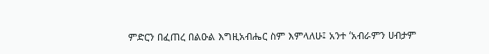ምድርን በፈጠረ በልዑል እግዚአብሔር ስም እምላለሁ፤ አንተ ‘አብራምን ሀብታም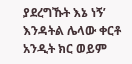ያደረግኹት እኔ ነኝ’ እንዳትል ሌላው ቀርቶ አንዲት ክር ወይም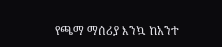የጫማ ማሰሪያ እንኳ ከአንተ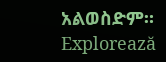አልወስድም።
Explorează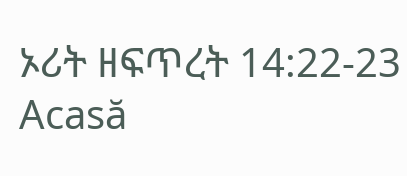ኦሪት ዘፍጥረት 14:22-23
Acasă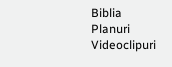Biblia
Planuri
Videoclipuri